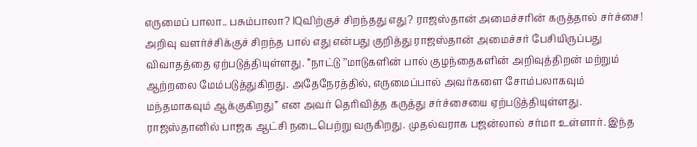எருமைப் பாலா.. பசும்பாலா? IQவிற்குச் சிறந்தது எது? ராஜஸ்தான் அமைச்சரின் கருத்தால் சர்ச்சை!
அறிவு வளர்ச்சிக்குச் சிறந்த பால் எது என்பது குறித்து ராஜஸ்தான் அமைச்சர் பேசியிருப்பது விவாதத்தை ஏற்படுத்தியுள்ளது. ”நாட்டு ’’மாடுகளின் பால் குழந்தைகளின் அறிவுத்திறன் மற்றும் ஆற்றலை மேம்படுத்துகிறது. அதேநேரத்தில், எருமைப்பால் அவர்களை சோம்பலாகவும் மந்தமாகவும் ஆக்குகிறது” என அவர் தெரிவித்த கருத்து சர்ச்சையை ஏற்படுத்தியுள்ளது.
ராஜஸ்தானில் பாஜக ஆட்சி நடைபெற்று வருகிறது. முதல்வராக பஜன்லால் சர்மா உள்ளார். இந்த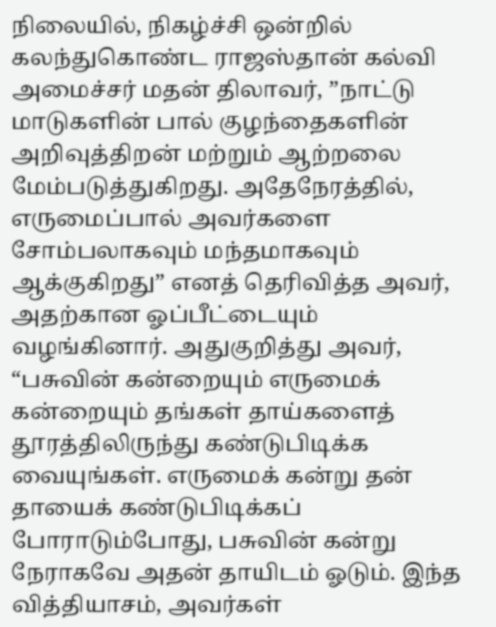நிலையில், நிகழ்ச்சி ஒன்றில் கலந்துகொண்ட ராஜஸ்தான் கல்வி அமைச்சர் மதன் திலாவர், ”நாட்டு மாடுகளின் பால் குழந்தைகளின் அறிவுத்திறன் மற்றும் ஆற்றலை மேம்படுத்துகிறது. அதேநேரத்தில், எருமைப்பால் அவர்களை சோம்பலாகவும் மந்தமாகவும் ஆக்குகிறது” எனத் தெரிவித்த அவர், அதற்கான ஓப்பீட்டையும் வழங்கினார். அதுகுறித்து அவர், “பசுவின் கன்றையும் எருமைக் கன்றையும் தங்கள் தாய்களைத் தூரத்திலிருந்து கண்டுபிடிக்க வையுங்கள். எருமைக் கன்று தன் தாயைக் கண்டுபிடிக்கப் போராடும்போது, பசுவின் கன்று நேராகவே அதன் தாயிடம் ஓடும். இந்த வித்தியாசம், அவர்கள்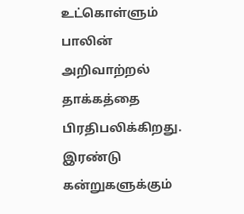உட்கொள்ளும் பாலின் அறிவாற்றல் தாக்கத்தை பிரதிபலிக்கிறது. இரண்டு கன்றுகளுக்கும்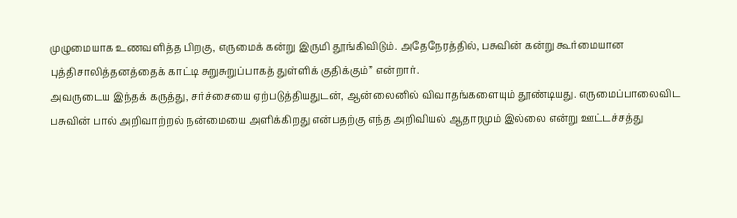முழுமையாக உணவளித்த பிறகு, எருமைக் கன்று இருமி தூங்கிவிடும். அதேநேரத்தில், பசுவின் கன்று கூர்மையான புத்திசாலித்தனத்தைக் காட்டி சுறுசுறுப்பாகத் துள்ளிக் குதிக்கும்” என்றார்.
அவருடைய இந்தக் கருத்து, சர்ச்சையை ஏற்படுத்தியதுடன், ஆன்லைனில் விவாதங்களையும் தூண்டியது. எருமைப்பாலைவிட பசுவின் பால் அறிவாற்றல் நன்மையை அளிக்கிறது என்பதற்கு எந்த அறிவியல் ஆதாரமும் இல்லை என்று ஊட்டச்சத்து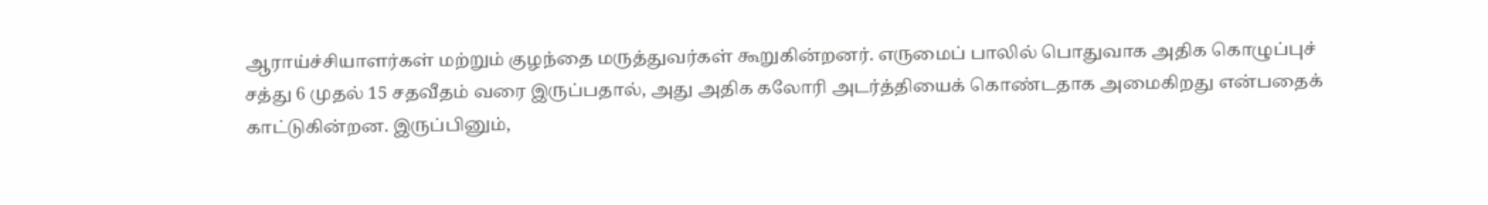ஆராய்ச்சியாளர்கள் மற்றும் குழந்தை மருத்துவர்கள் கூறுகின்றனர். எருமைப் பாலில் பொதுவாக அதிக கொழுப்புச் சத்து 6 முதல் 15 சதவீதம் வரை இருப்பதால், அது அதிக கலோரி அடர்த்தியைக் கொண்டதாக அமைகிறது என்பதைக் காட்டுகின்றன. இருப்பினும்,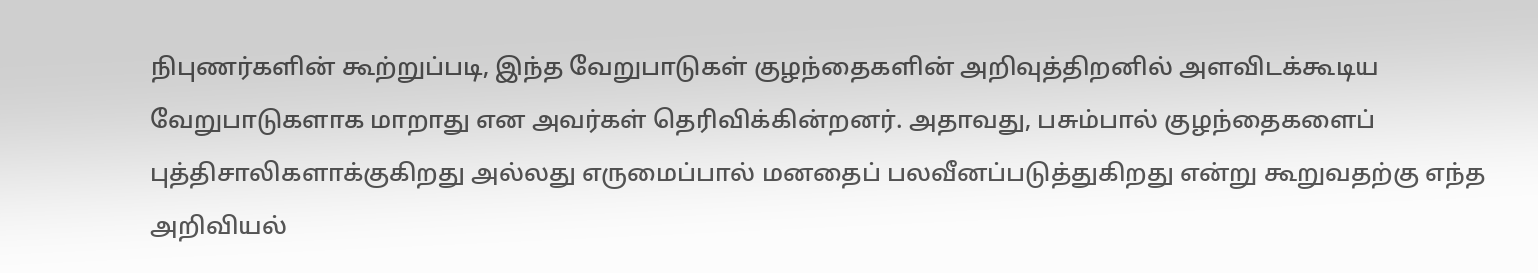நிபுணர்களின் கூற்றுப்படி, இந்த வேறுபாடுகள் குழந்தைகளின் அறிவுத்திறனில் அளவிடக்கூடிய வேறுபாடுகளாக மாறாது என அவர்கள் தெரிவிக்கின்றனர். அதாவது, பசும்பால் குழந்தைகளைப் புத்திசாலிகளாக்குகிறது அல்லது எருமைப்பால் மனதைப் பலவீனப்படுத்துகிறது என்று கூறுவதற்கு எந்த அறிவியல்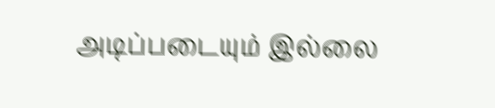அடிப்படையும் இல்லை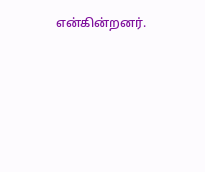என்கின்றனர்.